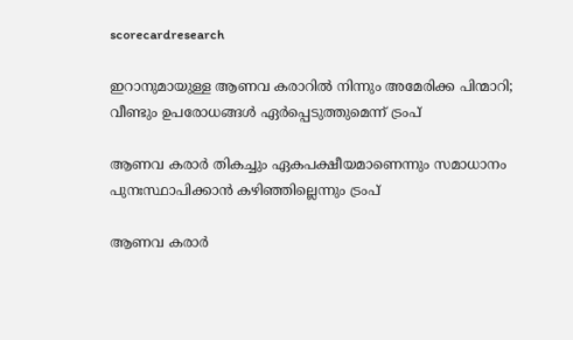scorecardresearch

ഇറാനുമായുള്ള ആണവ കരാറില്‍ നിന്നും അമേരിക്ക പിന്മാറി; വീണ്ടും ഉപരോധങ്ങള്‍ ഏര്‍പ്പെടുത്തുമെന്ന് ട്രംപ്

ആണവ കരാര്‍ തികച്ചും ഏകപക്ഷീയമാണെന്നും സമാധാനം പുനഃസ്ഥാപിക്കാന്‍ കഴിഞ്ഞില്ലെന്നും ട്രംപ്

ആണവ കരാര്‍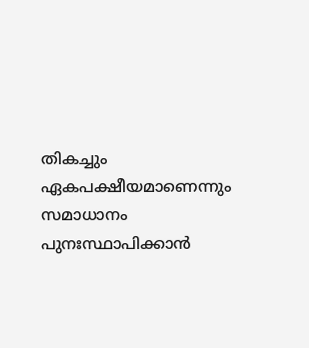തികച്ചും ഏകപക്ഷീയമാണെന്നും സമാധാനം പുനഃസ്ഥാപിക്കാന്‍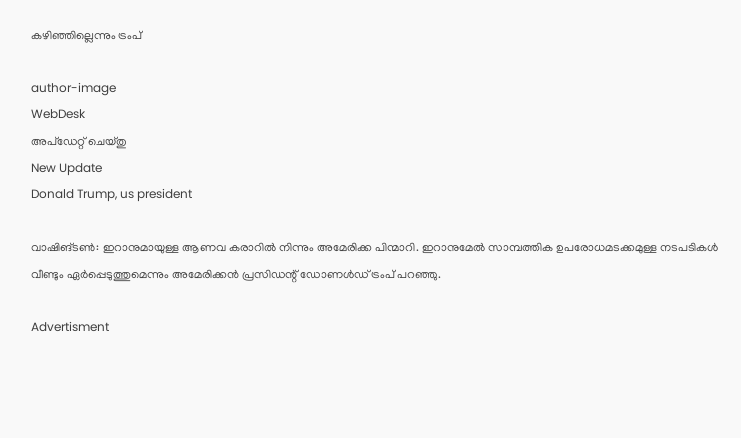കഴിഞ്ഞില്ലെന്നും ട്രംപ്

author-image
WebDesk
അപ്‌ഡേറ്റ് ചെയ്‌തു
New Update
Donald Trump, us president

വാഷിങ്ടണ്‍: ഇറാനുമായുള്ള ആണവ കരാറില്‍ നിന്നും അമേരിക്ക പിന്മാറി. ഇറാനുമേല്‍ സാമ്പത്തിക ഉപരോധമടക്കമുള്ള നടപടികള്‍ വീണ്ടും ഏര്‍പ്പെടുത്തുമെന്നും അമേരിക്കന്‍ പ്രസിഡന്റ് ഡോണള്‍ഡ് ട്രംപ് പറഞ്ഞു.

Advertisment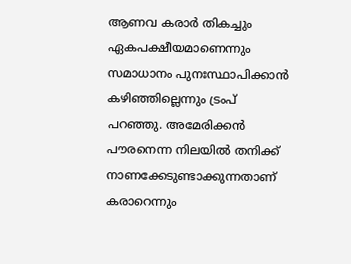ആണവ കരാര്‍ തികച്ചും ഏകപക്ഷീയമാണെന്നും സമാധാനം പുനഃസ്ഥാപിക്കാന്‍ കഴിഞ്ഞില്ലെന്നും ട്രംപ് പറഞ്ഞു. അമേരിക്കന്‍ പൗരനെന്ന നിലയില്‍ തനിക്ക് നാണക്കേടുണ്ടാക്കുന്നതാണ് കരാറെന്നും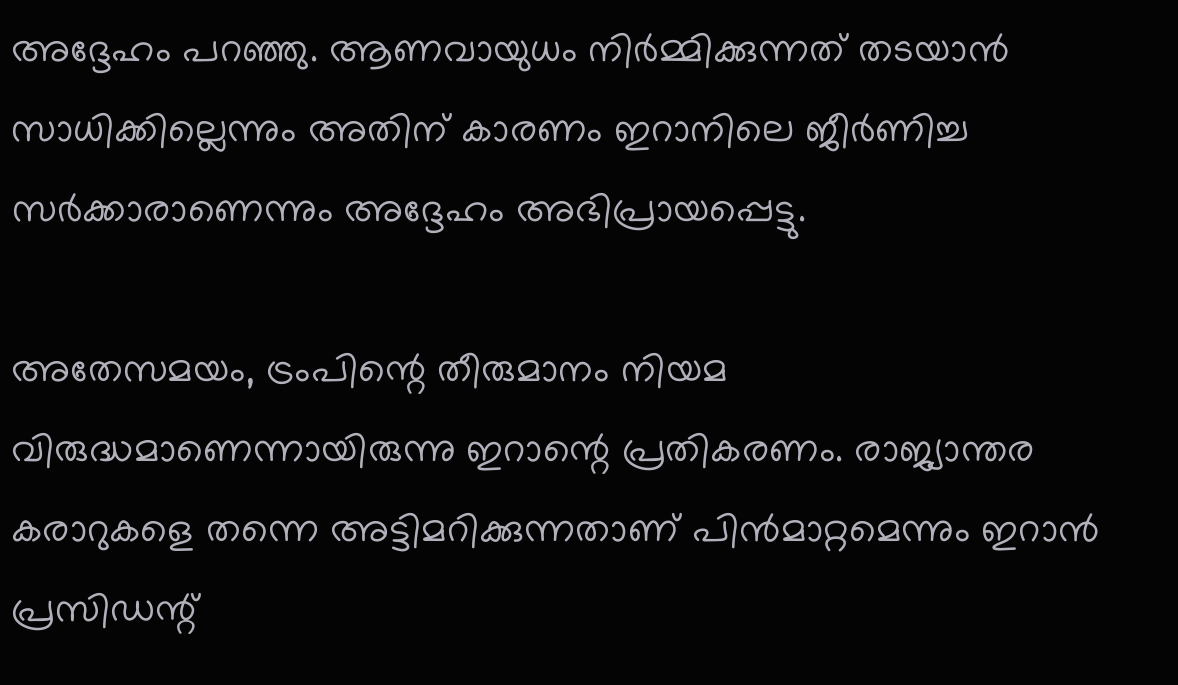അദ്ദേഹം പറഞ്ഞു. ആണവായുധം നിര്‍മ്മിക്കുന്നത് തടയാന്‍ സാധിക്കില്ലെന്നും അതിന് കാരണം ഇറാനിലെ ജീർണിച്ച സര്‍ക്കാരാണെന്നും അദ്ദേഹം അഭിപ്രായപ്പെട്ടു.

അതേസമയം, ട്രംപിന്റെ തീരുമാനം നിയമ വിരുദ്ധമാണെന്നായിരുന്നു ഇറാന്റെ പ്രതികരണം. രാജ്യാന്തര കരാറുകളെ തന്നെ അട്ടിമറിക്കുന്നതാണ് പിന്‍മാറ്റമെന്നും ഇറാന്‍ പ്രസിഡന്റ്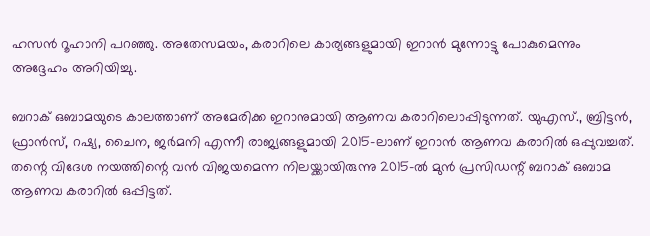ഹസന്‍ റൂഹാനി പറഞ്ഞു. അതേസമയം, കരാറിലെ കാര്യങ്ങളുമായി ഇറാന്‍ മുന്നോട്ടു പോകുമെന്നും അദ്ദേഹം അറിയിച്ചു.

ബറാക് ഒബാമയുടെ കാലത്താണ് അമേരിക്ക ഇറാനുമായി ആണവ കരാറിലൊപ്പിടുന്നത്. യുഎസ്., ബ്രിട്ടന്‍, ഫ്രാന്‍സ്, റഷ്യ, ചൈന, ജര്‍മനി എന്നീ രാജ്യങ്ങളുമായി 2015-ലാണ് ഇറാന്‍ ആണവ കരാറില്‍ ഒപ്പുവച്ചത്. തന്റെ വിദേശ നയത്തിന്റെ വന്‍ വിജയമെന്ന നിലയ്ക്കായിരുന്നു 2015-ല്‍ മുന്‍ പ്രസിഡന്റ് ബറാക് ഒബാമ ആണവ കരാറില്‍ ഒപ്പിട്ടത്.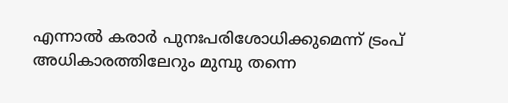എന്നാല്‍ കരാര്‍ പുനഃപരിശോധിക്കുമെന്ന് ട്രംപ് അധികാരത്തിലേറും മുമ്പു തന്നെ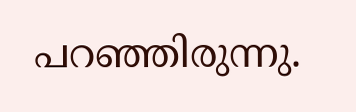പറഞ്ഞിരുന്നു.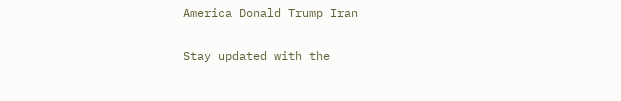America Donald Trump Iran

Stay updated with the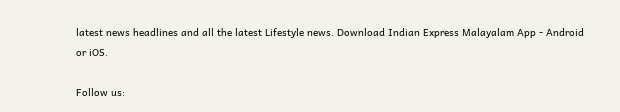latest news headlines and all the latest Lifestyle news. Download Indian Express Malayalam App - Android or iOS.

Follow us: